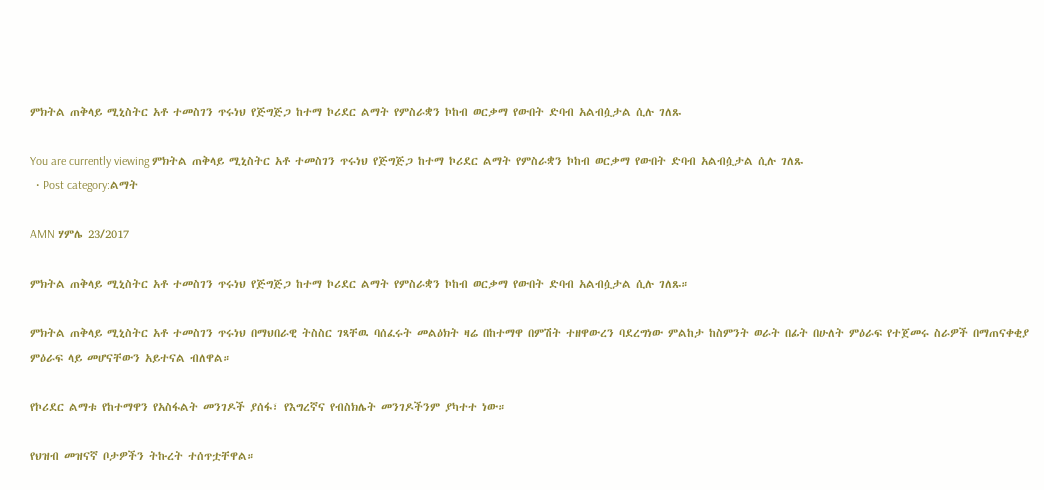ምክትል ጠቅላይ ሚኒስትር አቶ ተመስገን ጥሩነህ የጅግጅጋ ከተማ ኮሪደር ልማት የምስራቋን ኮከብ ወርቃማ የውበት ድባብ አልብሷታል ሲሉ ገለጹ

You are currently viewing ምክትል ጠቅላይ ሚኒስትር አቶ ተመስገን ጥሩነህ የጅግጅጋ ከተማ ኮሪደር ልማት የምስራቋን ኮከብ ወርቃማ የውበት ድባብ አልብሷታል ሲሉ ገለጹ
  • Post category:ልማት

AMN ሃምሌ 23/2017

ምክትል ጠቅላይ ሚኒስትር አቶ ተመስገን ጥሩነህ የጅግጅጋ ከተማ ኮሪደር ልማት የምስራቋን ኮከብ ወርቃማ የውበት ድባብ አልብሷታል ሲሉ ገለጹ።

ምክትል ጠቅላይ ሚኒስትር አቶ ተመስገን ጥሩነህ በማህበራዊ ትስስር ገጻቸዉ ባሰፈሩት መልዕክት ዛሬ በከተማዋ በምሽት ተዘዋውረን ባደረግነው ምልከታ ከስምንት ወራት በፊት በሁለት ምዕራፍ የተጀመሩ ስራዎች በማጠናቀቂያ ምዕራፍ ላይ መሆናቸውን አይተናል ብለዋል።

የኮሪደር ልማቱ የከተማዋን የአስፋልት መንገዶች ያሰፋ፣ የእግረኛና የብስክሌት መንገዶችንም ያካተተ ነው።

የህዝብ መዝናኛ ቦታዎችን ትኩረት ተሰጥቷቸዋል።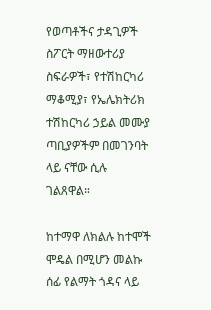የወጣቶችና ታዳጊዎች ስፖርት ማዘውተሪያ ስፍራዎች፣ የተሽከርካሪ ማቆሚያ፣ የኤሌክትሪክ ተሽከርካሪ ኃይል መሙያ ጣቢያዎችም በመገንባት ላይ ናቸው ሲሉ ገልጸዋል።

ከተማዋ ለክልሉ ከተሞች ሞዴል በሚሆን መልኩ ሰፊ የልማት ጎዳና ላይ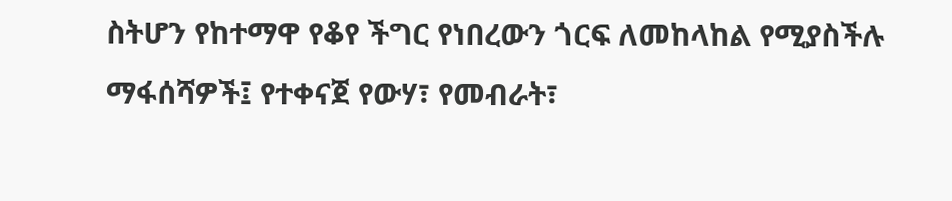ስትሆን የከተማዋ የቆየ ችግር የነበረውን ጎርፍ ለመከላከል የሚያስችሉ ማፋሰሻዎች፤ የተቀናጀ የውሃ፣ የመብራት፣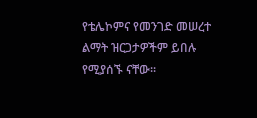የቴሌኮምና የመንገድ መሠረተ ልማት ዝርጋታዎችም ይበሉ የሚያሰኙ ናቸው፡፡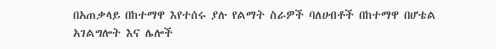በአጠቃላይ በከተማዋ እየተሰሩ ያሉ የልማት ስራዎች ባለሀብቶች በከተማዋ በሆቴል አገልግሎት እና ሌሎች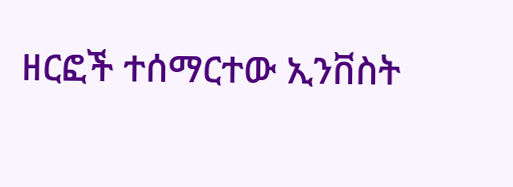ዘርፎች ተሰማርተው ኢንቨስት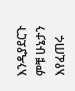እንዲያደርጉ ምቹ ሁኔታን እየፈጠሩ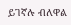ይገኛሉ ብለዋል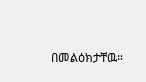በመልዕክታቸዉ።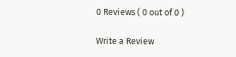0 Reviews ( 0 out of 0 )

Write a Review